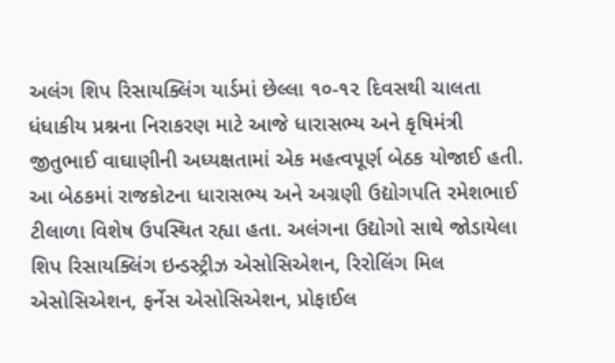અલંગ શિપ રિસાયક્લિંગ યાર્ડમાં છેલ્લા ૧૦-૧૨ દિવસથી ચાલતા ધંધાકીય પ્રશ્નના નિરાકરણ માટે આજે ધારાસભ્ય અને કૃષિમંત્રી જીતુભાઈ વાઘાણીની અધ્યક્ષતામાં એક મહત્વપૂર્ણ બેઠક યોજાઈ હતી. આ બેઠકમાં રાજકોટના ધારાસભ્ય અને અગ્રણી ઉદ્યોગપતિ રમેશભાઈ ટીલાળા વિશેષ ઉપસ્થિત રહ્યા હતા. અલંગના ઉદ્યોગો સાથે જોડાયેલા શિપ રિસાયક્લિંગ ઇન્ડસ્ટ્રીઝ એસોસિએશન, રિરોલિંગ મિલ એસોસિએશન, ફર્નેસ એસોસિએશન, પ્રોફાઈલ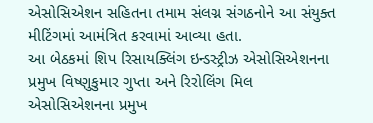એસોસિએશન સહિતના તમામ સંલગ્ન સંગઠનોને આ સંયુક્ત મીટિંગમાં આમંત્રિત કરવામાં આવ્યા હતા.
આ બેઠકમાં શિપ રિસાયક્લિંગ ઇન્ડસ્ટ્રીઝ એસોસિએશનના પ્રમુખ વિષ્ણુકુમાર ગુપ્તા અને રિરોલિંગ મિલ એસોસિએશનના પ્રમુખ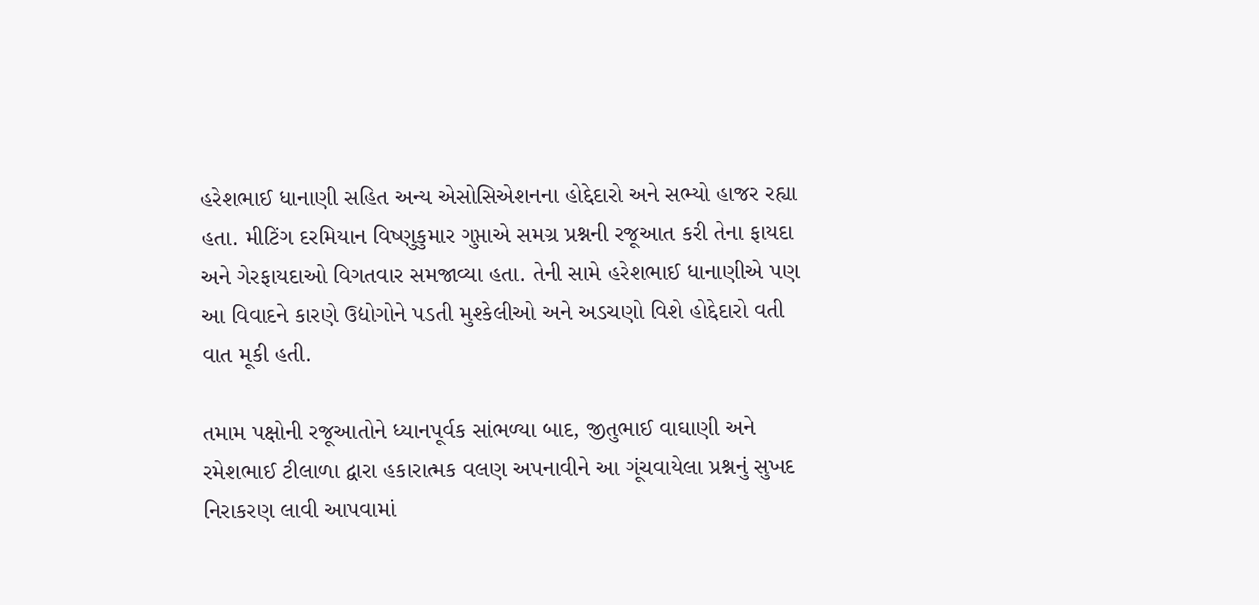હરેશભાઈ ધાનાણી સહિત અન્ય એસોસિએશનના હોદ્દેદારો અને સભ્યો હાજર રહ્યા હતા. મીટિંગ દરમિયાન વિષ્ણુકુમાર ગુપ્તાએ સમગ્ર પ્રશ્નની રજૂઆત કરી તેના ફાયદા અને ગેરફાયદાઓ વિગતવાર સમજાવ્યા હતા. તેની સામે હરેશભાઈ ધાનાણીએ પણ આ વિવાદને કારણે ઉદ્યોગોને પડતી મુશ્કેલીઓ અને અડચણો વિશે હોદ્દેદારો વતી વાત મૂકી હતી.

તમામ પક્ષોની રજૂઆતોને ધ્યાનપૂર્વક સાંભળ્યા બાદ, જીતુભાઈ વાઘાણી અને રમેશભાઈ ટીલાળા દ્વારા હકારાત્મક વલણ અપનાવીને આ ગૂંચવાયેલા પ્રશ્નનું સુખદ નિરાકરણ લાવી આપવામાં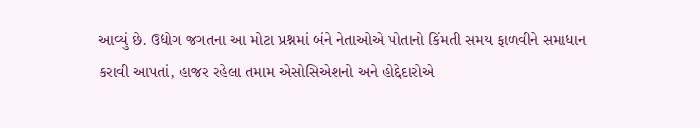આવ્યું છે. ઉદ્યોગ જગતના આ મોટા પ્રશ્નમાં બંને નેતાઓએ પોતાનો કિંમતી સમય ફાળવીને સમાધાન કરાવી આપતાં, હાજર રહેલા તમામ એસોસિએશનો અને હોદ્દેદારોએ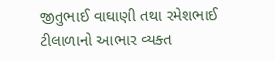જીતુભાઈ વાઘાણી તથા રમેશભાઈ ટીલાળાનો આભાર વ્યક્ત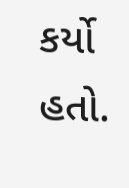કર્યો હતો.